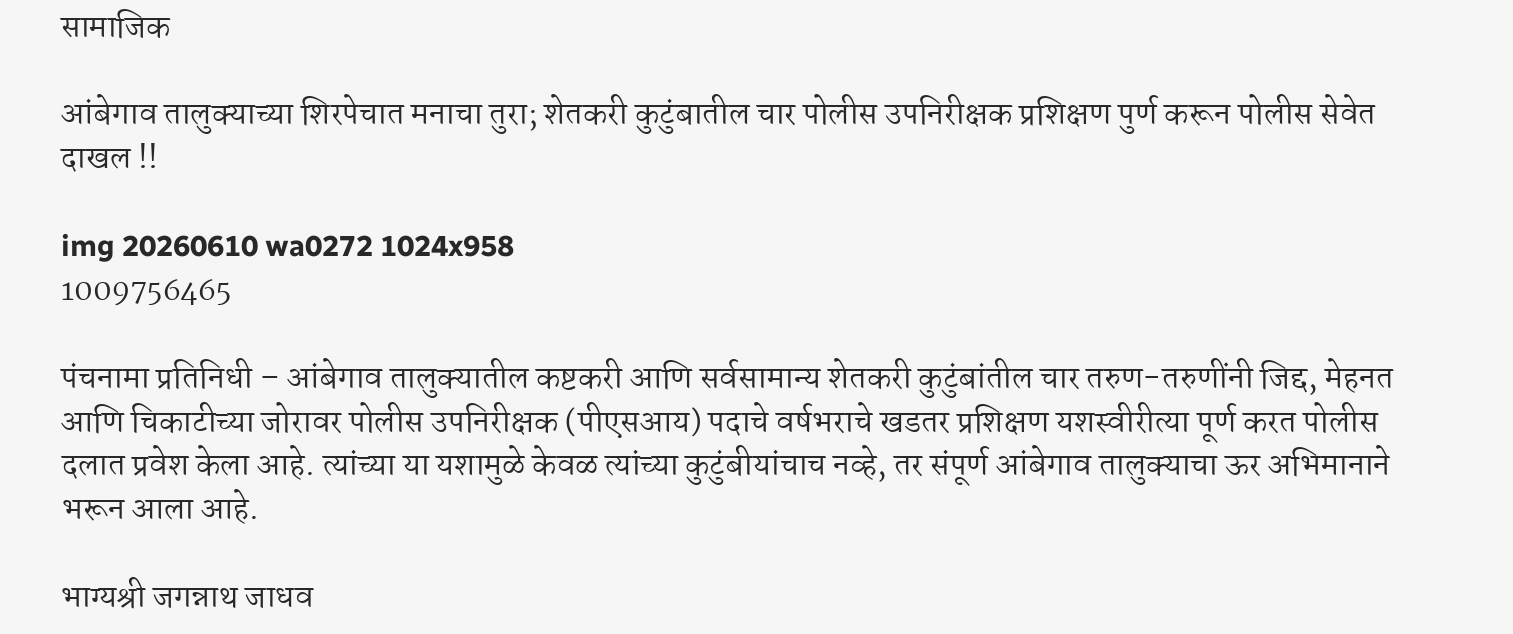सामाजिक

आंबेगाव तालुक्याच्या शिरपेचात मनाचा तुरा; शेतकरी कुटुंबातील चार पोलीस उपनिरीक्षक प्रशिक्षण पुर्ण करून पोलीस सेवेत दाखल !!

img 20260610 wa0272 1024x958
1009756465

पंचनामा प्रतिनिधी – आंबेगाव तालुक्यातील कष्टकरी आणि सर्वसामान्य शेतकरी कुटुंबांतील चार तरुण-तरुणींनी जिद्द, मेहनत आणि चिकाटीच्या जोरावर पोलीस उपनिरीक्षक (पीएसआय) पदाचे वर्षभराचे खडतर प्रशिक्षण यशस्वीरीत्या पूर्ण करत पोलीस दलात प्रवेश केला आहे. त्यांच्या या यशामुळे केवळ त्यांच्या कुटुंबीयांचाच नव्हे, तर संपूर्ण आंबेगाव तालुक्याचा ऊर अभिमानाने भरून आला आहे.

भाग्यश्री जगन्नाथ जाधव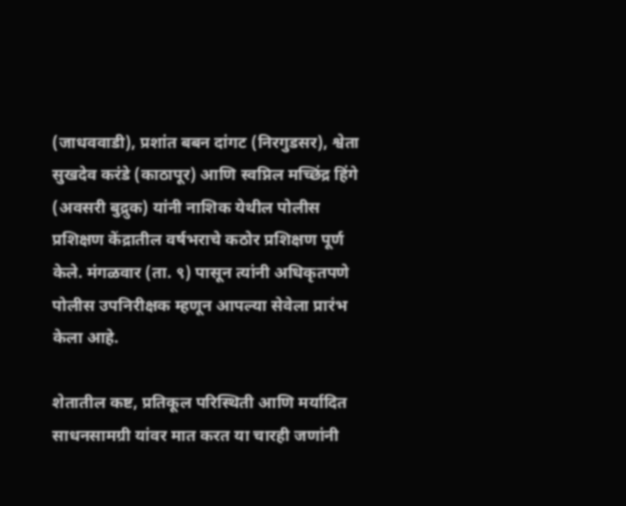(जाधववाडी), प्रशांत बबन दांगट (निरगुडसर), श्वेता सुखदेव करंडे (काठापूर) आणि स्वप्निल मच्छिंद्र हिंगे (अवसरी बुद्रुक) यांनी नाशिक येथील पोलीस प्रशिक्षण केंद्रातील वर्षभराचे कठोर प्रशिक्षण पूर्ण केले. मंगळवार (ता. ९) पासून त्यांनी अधिकृतपणे पोलीस उपनिरीक्षक म्हणून आपल्या सेवेला प्रारंभ केला आहे.

शेतातील कष्ट, प्रतिकूल परिस्थिती आणि मर्यादित साधनसामग्री यांवर मात करत या चारही जणांनी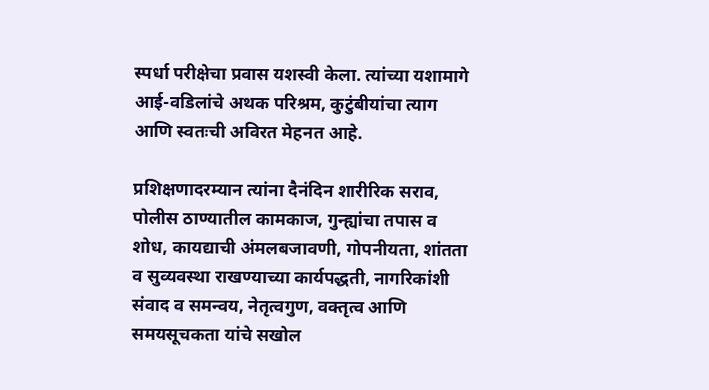स्पर्धा परीक्षेचा प्रवास यशस्वी केला. त्यांच्या यशामागे आई-वडिलांचे अथक परिश्रम, कुटुंबीयांचा त्याग आणि स्वतःची अविरत मेहनत आहे.

प्रशिक्षणादरम्यान त्यांना दैनंदिन शारीरिक सराव, पोलीस ठाण्यातील कामकाज, गुन्ह्यांचा तपास व शोध, कायद्याची अंमलबजावणी, गोपनीयता, शांतता व सुव्यवस्था राखण्याच्या कार्यपद्धती, नागरिकांशी संवाद व समन्वय, नेतृत्वगुण, वक्तृत्व आणि समयसूचकता यांचे सखोल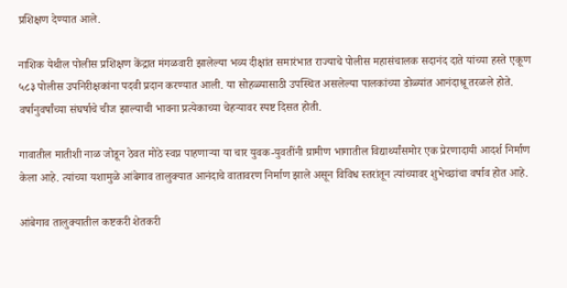प्रशिक्षण देण्यात आले.

नाशिक येथील पोलीस प्रशिक्षण केंद्रात मंगळवारी झालेल्या भव्य दीक्षांत समारंभात राज्याचे पोलीस महासंचालक सदानंद दाते यांच्या हस्ते एकूण ५८३ पोलीस उपनिरीक्षकांना पदवी प्रदान करण्यात आली. या सोहळ्यासाठी उपस्थित असलेल्या पालकांच्या डोळ्यांत आनंदाश्रू तरळले होते. वर्षानुवर्षांच्या संघर्षाचे चीज झाल्याची भावना प्रत्येकाच्या चेहऱ्यावर स्पष्ट दिसत होती.

गावातील मातीशी नाळ जोडून ठेवत मोठे स्वप्न पाहणाऱ्या या चार युवक-युवतींनी ग्रामीण भागातील विद्यार्थ्यांसमोर एक प्रेरणादायी आदर्श निर्माण केला आहे. त्यांच्या यशामुळे आंबेगाव तालुक्यात आनंदाचे वातावरण निर्माण झाले असून विविध स्तरांतून त्यांच्यावर शुभेच्छांचा वर्षाव होत आहे.

आंबेगाव तालुक्यातील कष्टकरी शेतकरी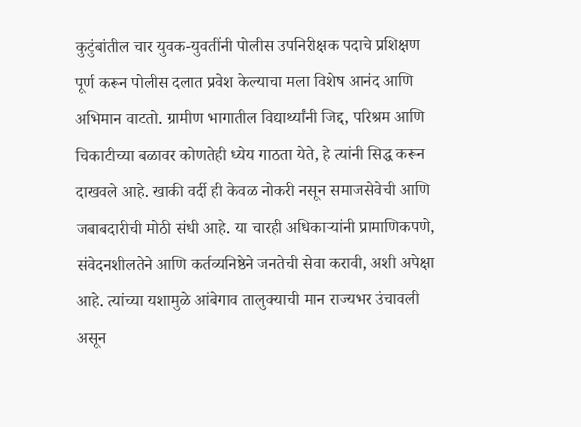कुटुंबांतील चार युवक-युवतींनी पोलीस उपनिरीक्षक पदाचे प्रशिक्षण पूर्ण करून पोलीस दलात प्रवेश केल्याचा मला विशेष आनंद आणि अभिमान वाटतो. ग्रामीण भागातील विद्यार्थ्यांनी जिद्द, परिश्रम आणि चिकाटीच्या बळावर कोणतेही ध्येय गाठता येते, हे त्यांनी सिद्ध करून दाखवले आहे. खाकी वर्दी ही केवळ नोकरी नसून समाजसेवेची आणि जबाबदारीची मोठी संधी आहे. या चारही अधिकाऱ्यांनी प्रामाणिकपणे, संवेदनशीलतेने आणि कर्तव्यनिष्ठेने जनतेची सेवा करावी, अशी अपेक्षा आहे. त्यांच्या यशामुळे आंबेगाव तालुक्याची मान राज्यभर उंचावली असून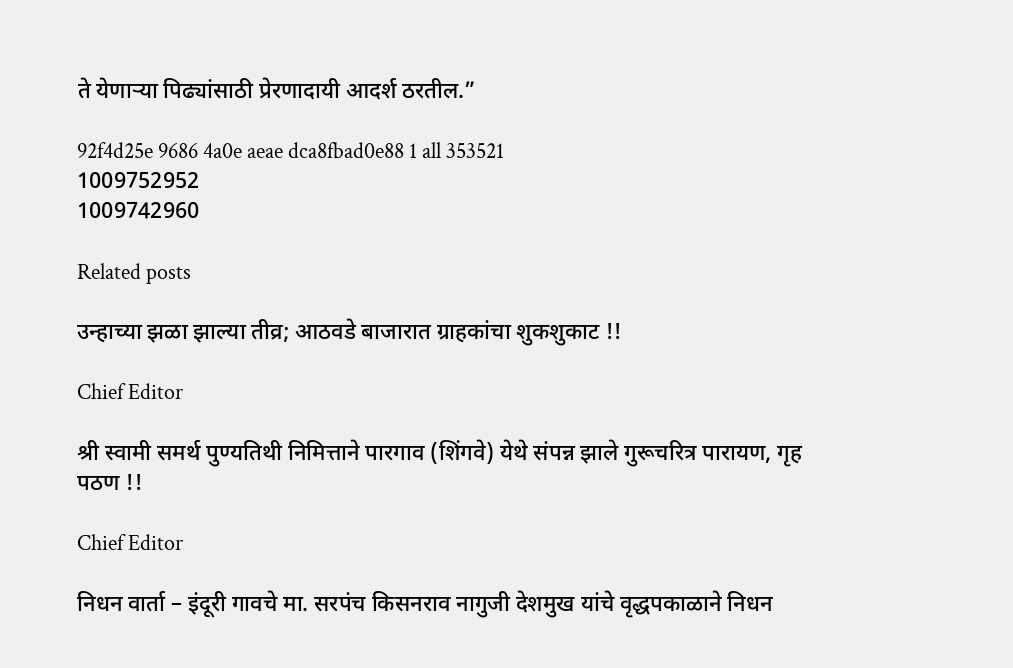ते येणाऱ्या पिढ्यांसाठी प्रेरणादायी आदर्श ठरतील.”

92f4d25e 9686 4a0e aeae dca8fbad0e88 1 all 353521
1009752952
1009742960

Related posts

उन्हाच्या झळा झाल्या तीव्र; आठवडे बाजारात ग्राहकांचा शुकशुकाट !!

Chief Editor

श्री स्वामी समर्थ पुण्यतिथी निमित्ताने पारगाव (शिंगवे) येथे संपन्न झाले गुरूचरित्र पारायण, गृह पठण !!

Chief Editor

निधन वार्ता – इंदूरी गावचे मा. सरपंच किसनराव नागुजी देशमुख यांचे वृद्धपकाळाने निधन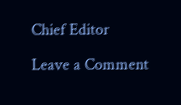Chief Editor

Leave a Comment